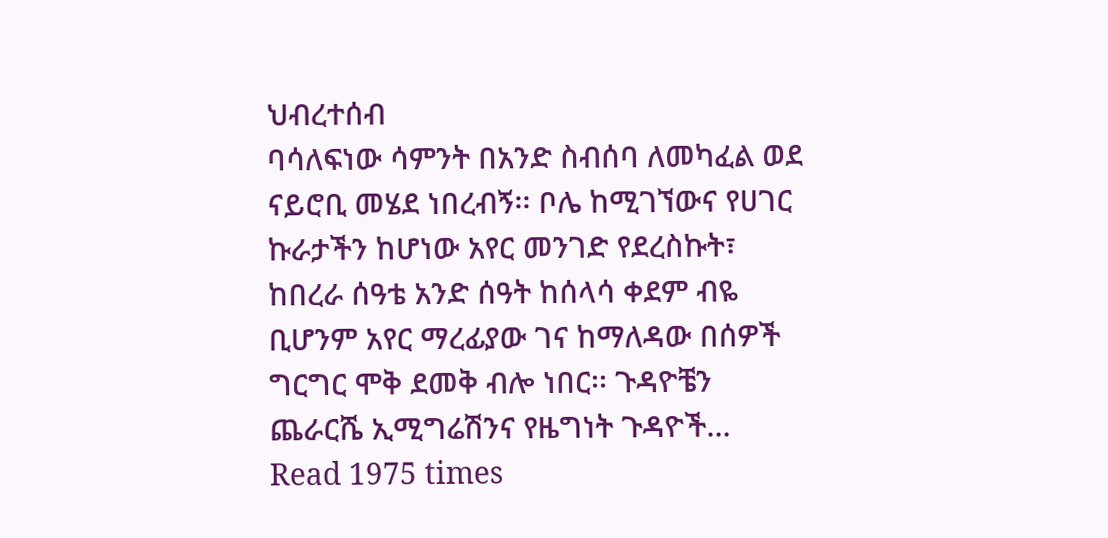ህብረተሰብ
ባሳለፍነው ሳምንት በአንድ ስብሰባ ለመካፈል ወደ ናይሮቢ መሄደ ነበረብኝ፡፡ ቦሌ ከሚገኘውና የሀገር ኩራታችን ከሆነው አየር መንገድ የደረስኩት፣ ከበረራ ሰዓቴ አንድ ሰዓት ከሰላሳ ቀደም ብዬ ቢሆንም አየር ማረፊያው ገና ከማለዳው በሰዎች ግርግር ሞቅ ደመቅ ብሎ ነበር፡፡ ጉዳዮቼን ጨራርሼ ኢሚግሬሽንና የዜግነት ጉዳዮች…
Read 1975 times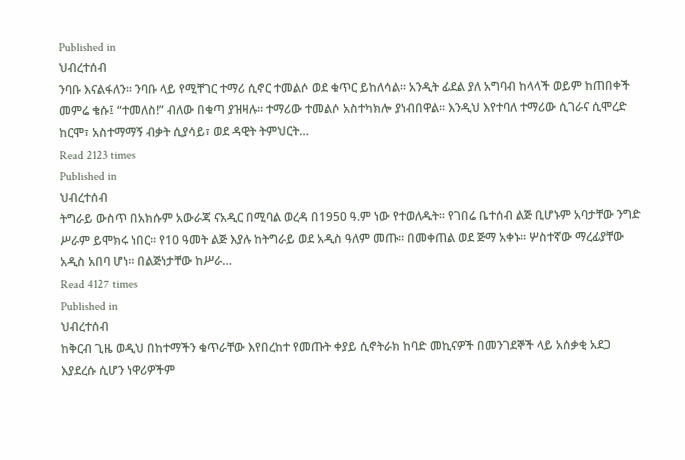Published in
ህብረተሰብ
ንባቡ እናልፋለን፡፡ ንባቡ ላይ የሚቸገር ተማሪ ሲኖር ተመልሶ ወደ ቁጥር ይከለሳል። አንዲት ፊደል ያለ አግባብ ከላላች ወይም ከጠበቀች መምሬ ቄሱ፤ “ተመለስ!” ብለው በቁጣ ያዝዛሉ፡፡ ተማሪው ተመልሶ አስተካክሎ ያነብበዋል፡፡ እንዲህ እየተባለ ተማሪው ሲገራና ሲሞረድ ከርሞ፣ አስተማማኝ ብቃት ሲያሳይ፣ ወደ ዳዊት ትምህርት…
Read 2123 times
Published in
ህብረተሰብ
ትግራይ ውስጥ በአክሱም አውራጃ ናአዲር በሚባል ወረዳ በ1950 ዓ.ም ነው የተወለዱት። የገበሬ ቤተሰብ ልጅ ቢሆኑም አባታቸው ንግድ ሥራም ይሞክሩ ነበር፡፡ የ10 ዓመት ልጅ እያሉ ከትግራይ ወደ አዲስ ዓለም መጡ፡፡ በመቀጠል ወደ ጅማ አቀኑ፡፡ ሦስተኛው ማረፊያቸው አዲስ አበባ ሆነ፡፡ በልጅነታቸው ከሥራ…
Read 4127 times
Published in
ህብረተሰብ
ከቅርብ ጊዜ ወዲህ በከተማችን ቁጥራቸው እየበረከተ የመጡት ቀያይ ሲኖትራክ ከባድ መኪናዎች በመንገደኞች ላይ አሰቃቂ አደጋ እያደረሱ ሲሆን ነዋሪዎችም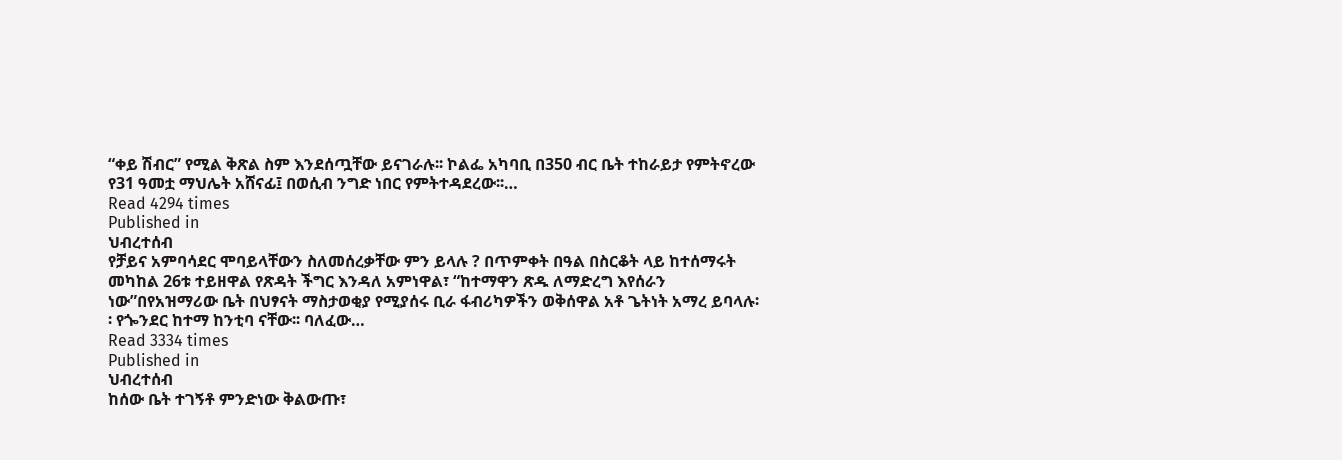“ቀይ ሽብር” የሚል ቅጽል ስም እንደሰጧቸው ይናገራሉ፡፡ ኮልፌ አካባቢ በ350 ብር ቤት ተከራይታ የምትኖረው የ31 ዓመቷ ማህሌት አሸናፊ፤ በወሲብ ንግድ ነበር የምትተዳደረው፡፡…
Read 4294 times
Published in
ህብረተሰብ
የቻይና አምባሳደር ሞባይላቸውን ስለመሰረቃቸው ምን ይላሉ ? በጥምቀት በዓል በስርቆት ላይ ከተሰማሩት መካከል 26ቱ ተይዘዋል የጽዳት ችግር እንዳለ አምነዋል፣ “ከተማዋን ጽዱ ለማድረግ እየሰራን ነው”በየአዝማሪው ቤት በህፃናት ማስታወቂያ የሚያሰሩ ቢራ ፋብሪካዎችን ወቅሰዋል አቶ ጌትነት አማረ ይባላሉ፡፡ የጐንደር ከተማ ከንቲባ ናቸው፡፡ ባለፈው…
Read 3334 times
Published in
ህብረተሰብ
ከሰው ቤት ተገኝቶ ምንድነው ቅልውጡ፣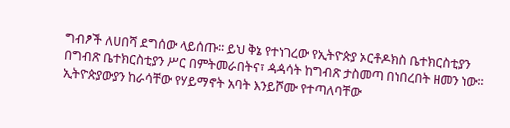ግብፆች ለሀበሻ ደግሰው ላይሰጡ፡፡ ይህ ቅኔ የተነገረው የኢትዮጵያ ኦርቶዶክስ ቤተክርስቲያን በግብጽ ቤተክርስቲያን ሥር በምትመራበትና፣ ዻዻሳት ከግብጽ ታስመጣ በነበረበት ዘመን ነው፡፡ኢትዮጵያውያን ከራሳቸው የሃይማኖት አባት እንይሾሙ የተጣለባቸው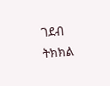ገደብ ትክክል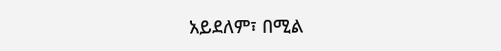አይደለም፣ በሚል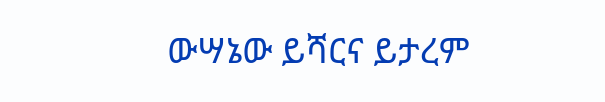ውሣኔው ይሻርና ይታረም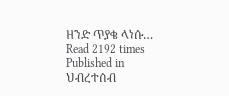ዘንድ ጥያቄ ላነሱ…
Read 2192 times
Published in
ህብረተሰብ